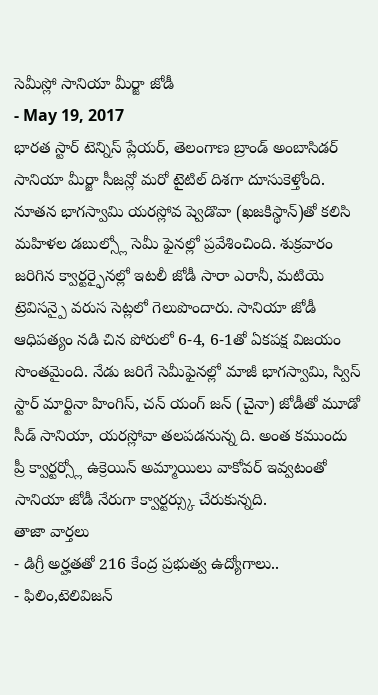సెమీస్లో సానియా మీర్జా జోడీ
- May 19, 2017
భారత స్టార్ టెన్నిస్ ప్లేయర్, తెలంగాణ బ్రాండ్ అంబాసిడర్ సానియా మీర్జా సీజన్లో మరో టైటిల్ దిశగా దూసుకెళ్తోంది. నూతన భాగస్వామి యరస్లోవ ష్వెడొవా (ఖజకిస్థాన్)తో కలిసి మహిళల డబుల్స్లో సెమీ ఫైనల్లో ప్రవేశించింది. శుక్రవారం జరిగిన క్వార్టర్ఫైనల్లో ఇటలీ జోడీ సారా ఎరానీ, మటియె ట్రెవిసన్పై వరుస సెట్లలో గెలుపొందారు. సానియా జోడీ ఆధిపత్యం నడి చిన పోరులో 6-4, 6-1తో ఏకపక్ష విజయం సొంతమైంది. నేడు జరిగే సెమీఫైనల్లో మాజీ భాగస్వామి, స్విస్ స్టార్ మార్టినా హింగిస్, చన్ యంగ్ జన్ (చైనా) జోడీతో మూడో సీడ్ సానియా, యరస్లోవా తలపడనున్న ది. అంత కముందు ప్రీ క్వార్టర్స్లో ఉక్రెయిన్ అమ్మాయిలు వాకోవర్ ఇవ్వటంతో సానియా జోడీ నేరుగా క్వార్టర్స్కు చేరుకున్నది.
తాజా వార్తలు
- డిగ్రీ అర్హతతో 216 కేంద్ర ప్రభుత్వ ఉద్యోగాలు..
- ఫిలిం,టెలివిజన్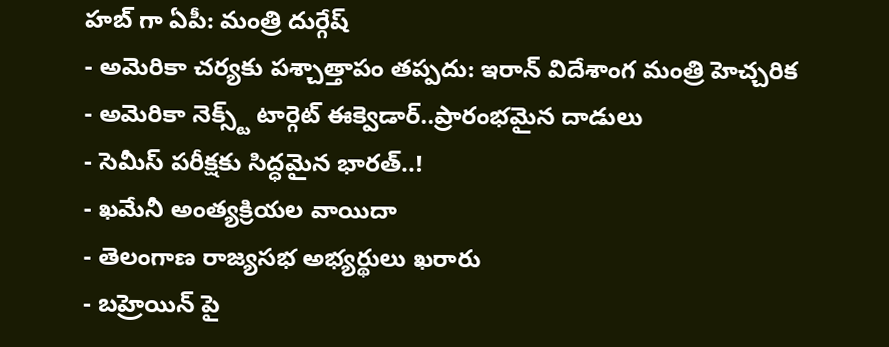హబ్ గా ఏపీ: మంత్రి దుర్గేష్
- అమెరికా చర్యకు పశ్చాత్తాపం తప్పదు: ఇరాన్ విదేశాంగ మంత్రి హెచ్చరిక
- అమెరికా నెక్స్ట్ టార్గెట్ ఈక్వెడార్..ప్రారంభమైన దాడులు
- సెమీస్ పరీక్షకు సిద్ధమైన భారత్..!
- ఖమేనీ అంత్యక్రియల వాయిదా
- తెలంగాణ రాజ్యసభ అభ్యర్థులు ఖరారు
- బహ్రెయిన్ పై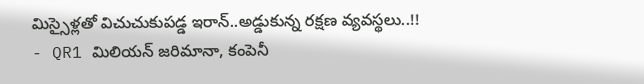మిస్సైళ్లతో విచుచుకుపడ్డ ఇరాన్..అడ్డుకున్న రక్షణ వ్యవస్థలు..!!
- QR1 మిలియన్ జరిమానా, కంపెనీ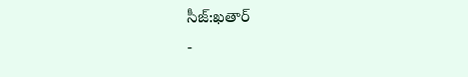సీజ్:ఖతార్
-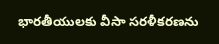భారతీయులకు వీసా సరళీకరణను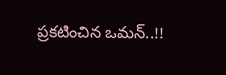ప్రకటించిన ఒమన్..!!